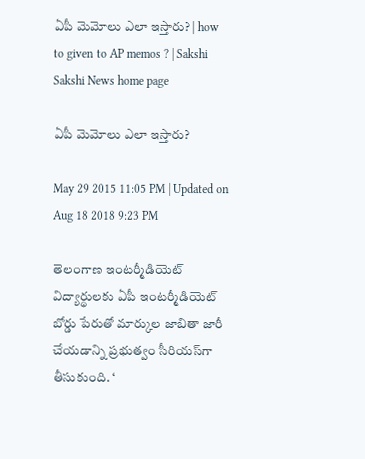ఏపీ మెమోలు ఎలా ఇస్తారు? | how to given to AP memos ? | Sakshi
Sakshi News home page

ఏపీ మెమోలు ఎలా ఇస్తారు?

May 29 2015 11:05 PM | Updated on Aug 18 2018 9:23 PM

తెలంగాణ ఇంటర్మీడియెట్ విద్యార్థులకు ఏపీ ఇంటర్మీడియెట్ బోర్డు పేరుతో మార్కుల జాబితా జారీ చేయడాన్ని ప్రభుత్వం సీరియస్‌గా తీసుకుంది. ‘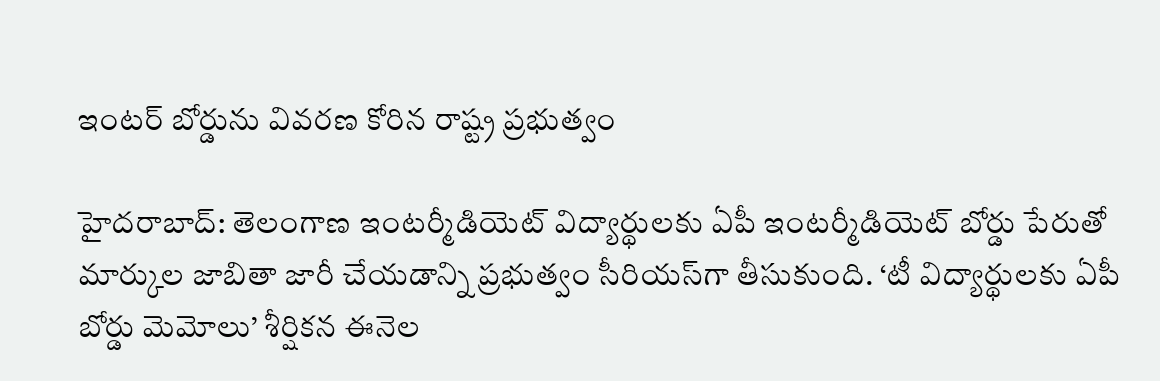ఇంటర్ బోర్డును వివరణ కోరిన రాష్ట్ర ప్రభుత్వం

హైదరాబాద్: తెలంగాణ ఇంటర్మీడియెట్ విద్యార్థులకు ఏపీ ఇంటర్మీడియెట్ బోర్డు పేరుతో మార్కుల జాబితా జారీ చేయడాన్ని ప్రభుత్వం సీరియస్‌గా తీసుకుంది. ‘టీ విద్యార్థులకు ఏపీ బోర్డు మెమోలు’ శీర్షికన ఈనెల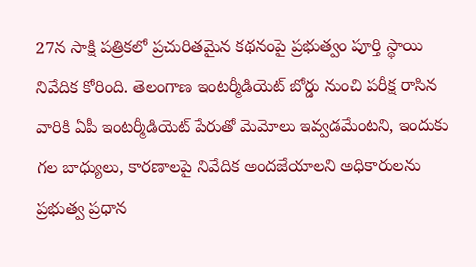27న సాక్షి పత్రికలో ప్రచురితమైన కథనంపై ప్రభుత్వం పూర్తి స్థాయి నివేదిక కోరింది. తెలంగాణ ఇంటర్మీడియెట్ బోర్డు నుంచి పరీక్ష రాసిన వారికి ఏపీ ఇంటర్మీడియెట్ పేరుతో మెమోలు ఇవ్వడమేంటని, ఇందుకు గల బాధ్యులు, కారణాలపై నివేదిక అందజేయాలని అధికారులను ప్రభుత్వ ప్రధాన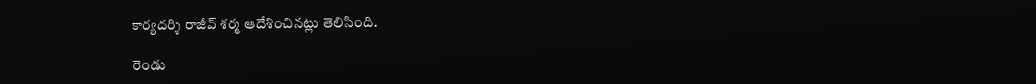కార్యదర్శి రాజీవ్ శర్మ ఆదేశించినట్లు తెలిసింది.

రెండు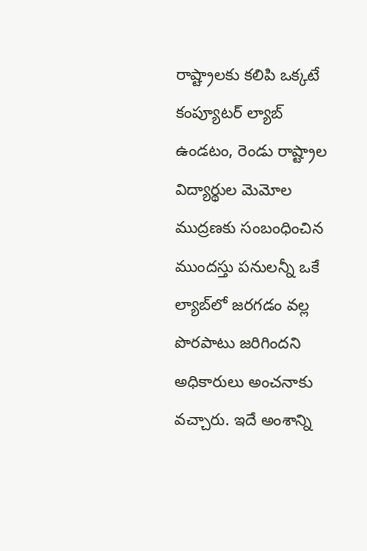రాష్ట్రాలకు కలిపి ఒక్కటే కంప్యూటర్ ల్యాబ్ ఉండటం, రెండు రాష్ట్రాల విద్యార్థుల మెమోల ముద్రణకు సంబంధించిన ముందస్తు పనులన్నీ ఒకే ల్యాబ్‌లో జరగడం వల్ల పొరపాటు జరిగిందని అధికారులు అంచనాకు వచ్చారు. ఇదే అంశాన్ని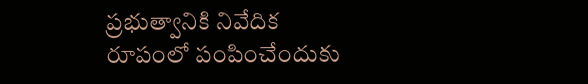ప్రభుత్వానికి నివేదిక రూపంలో పంపించేందుకు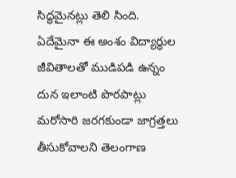సిద్ధమైనట్లు తెలి సింది. ఏదేమైనా ఈ అంశం విద్యార్థుల జీవితాలతో ముడిపడి ఉన్నం దున ఇలాంటి పొరపాట్లు మరోసారి జరగకుండా జాగ్రత్తలు తీసుకోవాలని తెలంగాణ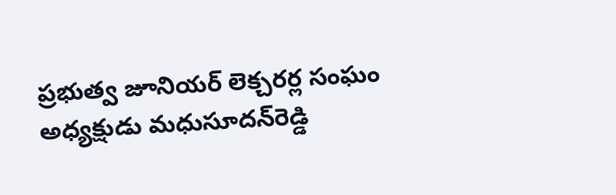ప్రభుత్వ జూనియర్ లెక్చరర్ల సంఘం అధ్యక్షుడు మధుసూదన్‌రెడ్డి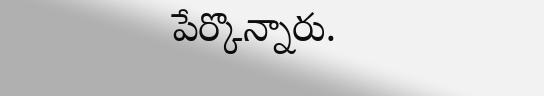పేర్కొన్నారు.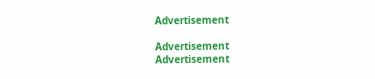Advertisement

Advertisement
Advertisement